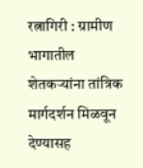रत्नागिरी : ग्रामीण भागातील शेतकऱ्यांना तांत्रिक मार्गदर्शन मिळवून देण्यासह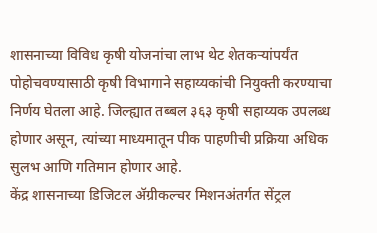शासनाच्या विविध कृषी योजनांचा लाभ थेट शेतकऱ्यांपर्यंत पोहोचवण्यासाठी कृषी विभागाने सहाय्यकांची नियुक्ती करण्याचा निर्णय घेतला आहे. जिल्ह्यात तब्बल ३६३ कृषी सहाय्यक उपलब्ध होणार असून, त्यांच्या माध्यमातून पीक पाहणीची प्रक्रिया अधिक सुलभ आणि गतिमान होणार आहे.
केंद्र शासनाच्या डिजिटल ॲग्रीकल्चर मिशनअंतर्गत सेंट्रल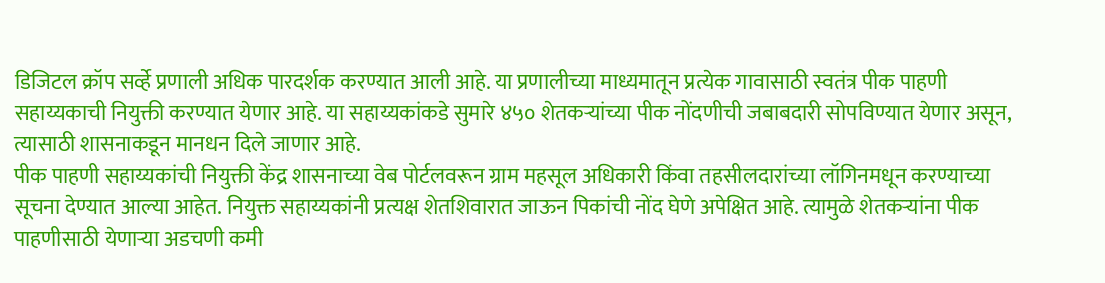डिजिटल क्रॉप सर्व्हे प्रणाली अधिक पारदर्शक करण्यात आली आहे. या प्रणालीच्या माध्यमातून प्रत्येक गावासाठी स्वतंत्र पीक पाहणी सहाय्यकाची नियुक्ती करण्यात येणार आहे. या सहाय्यकांकडे सुमारे ४५० शेतकऱ्यांच्या पीक नोंदणीची जबाबदारी सोपविण्यात येणार असून, त्यासाठी शासनाकडून मानधन दिले जाणार आहे.
पीक पाहणी सहाय्यकांची नियुक्ती केंद्र शासनाच्या वेब पोर्टलवरून ग्राम महसूल अधिकारी किंवा तहसीलदारांच्या लॉगिनमधून करण्याच्या सूचना देण्यात आल्या आहेत. नियुक्त सहाय्यकांनी प्रत्यक्ष शेतशिवारात जाऊन पिकांची नोंद घेणे अपेक्षित आहे. त्यामुळे शेतकऱ्यांना पीक पाहणीसाठी येणाऱ्या अडचणी कमी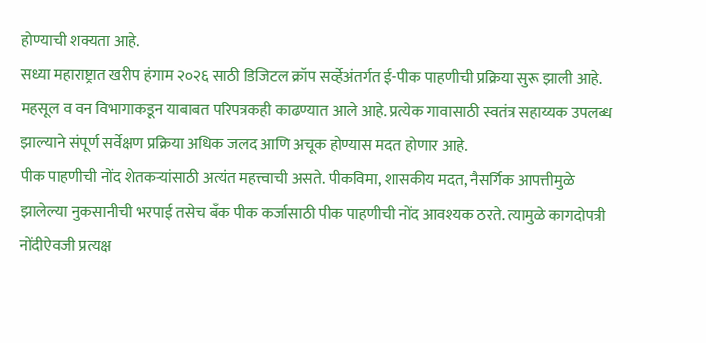होण्याची शक्यता आहे.
सध्या महाराष्ट्रात खरीप हंगाम २०२६ साठी डिजिटल क्रॉप सर्व्हेअंतर्गत ई-पीक पाहणीची प्रक्रिया सुरू झाली आहे. महसूल व वन विभागाकडून याबाबत परिपत्रकही काढण्यात आले आहे. प्रत्येक गावासाठी स्वतंत्र सहाय्यक उपलब्ध झाल्याने संपूर्ण सर्वेक्षण प्रक्रिया अधिक जलद आणि अचूक होण्यास मदत होणार आहे.
पीक पाहणीची नोंद शेतकऱ्यांसाठी अत्यंत महत्त्वाची असते. पीकविमा, शासकीय मदत, नैसर्गिक आपत्तीमुळे झालेल्या नुकसानीची भरपाई तसेच बँक पीक कर्जासाठी पीक पाहणीची नोंद आवश्यक ठरते. त्यामुळे कागदोपत्री नोंदीऐवजी प्रत्यक्ष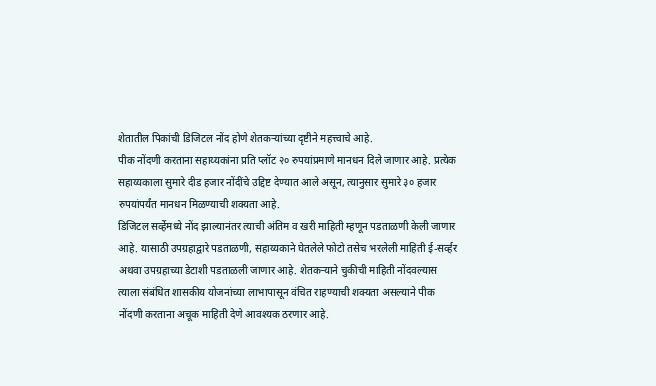शेतातील पिकांची डिजिटल नोंद होणे शेतकऱ्यांच्या दृष्टीने महत्त्वाचे आहे.
पीक नोंदणी करताना सहाय्यकांना प्रति प्लॉट २० रुपयांप्रमाणे मानधन दिले जाणार आहे. प्रत्येक सहाय्यकाला सुमारे दीड हजार नोंदींचे उद्दिष्ट देण्यात आले असून, त्यानुसार सुमारे ३० हजार रुपयांपर्यंत मानधन मिळण्याची शक्यता आहे.
डिजिटल सर्व्हेमध्ये नोंद झाल्यानंतर त्याची अंतिम व खरी माहिती म्हणून पडताळणी केली जाणार आहे. यासाठी उपग्रहाद्वारे पडताळणी, सहाय्यकाने घेतलेले फोटो तसेच भरलेली माहिती ई-सर्व्हर अथवा उपग्रहाच्या डेटाशी पडताळली जाणार आहे. शेतकऱ्याने चुकीची माहिती नोंदवल्यास त्याला संबंधित शासकीय योजनांच्या लाभापासून वंचित राहण्याची शक्यता असल्याने पीक नोंदणी करताना अचूक माहिती देणे आवश्यक ठरणार आहे.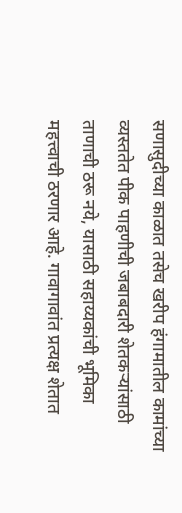सणासुदीच्या काळात तसेच खरीप हंगामातील कामांच्या व्यस्ततेत पीक पाहणीची जबाबदारी शेतकऱ्यांसाठी ताणाची ठरू नये, यासाठी सहाय्यकांची भूमिका महत्त्वाची ठरणार आहे. गावागावांत प्रत्यक्ष शेतात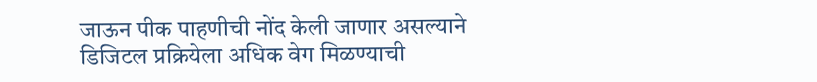जाऊन पीक पाहणीची नोंद केली जाणार असल्याने डिजिटल प्रक्रियेला अधिक वेग मिळण्याची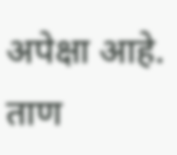अपेक्षा आहे.
ताण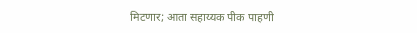मिटणार; आता सहाय्यक पीक पाहणी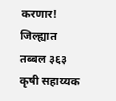करणार! जिल्ह्यात तब्बल ३६३ कृषी सहाय्यक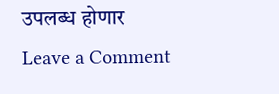उपलब्ध होणार
Leave a Comment